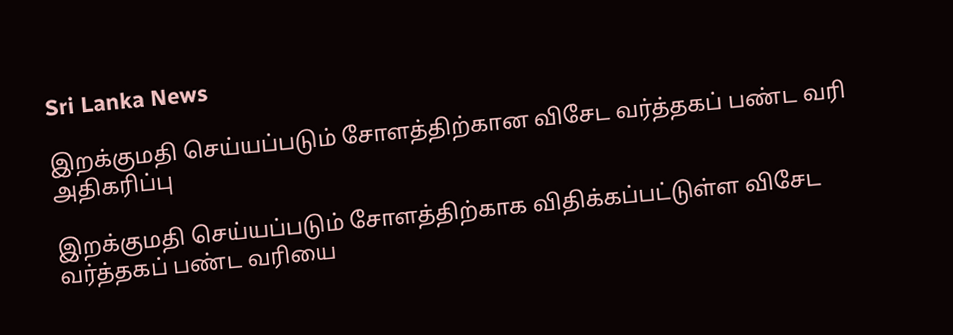Sri Lanka News

இறக்குமதி செய்யப்படும் சோளத்திற்கான விசேட வர்த்தகப் பண்ட வரி அதிகரிப்பு

இறக்குமதி செய்யப்படும் சோளத்திற்காக விதிக்கப்பட்டுள்ள விசேட வர்த்தகப் பண்ட வரியை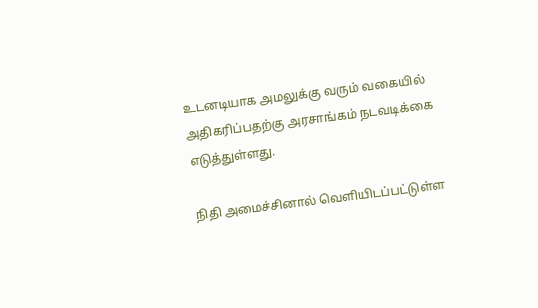உடனடியாக அமலுக்கு வரும் வகையில் அதிகரிப்பதற்கு அரசாங்கம் நடவடிக்கை எடுத்துள்ளது.

நிதி அமைச்சினால் வெளியிடப்பட்டுள்ள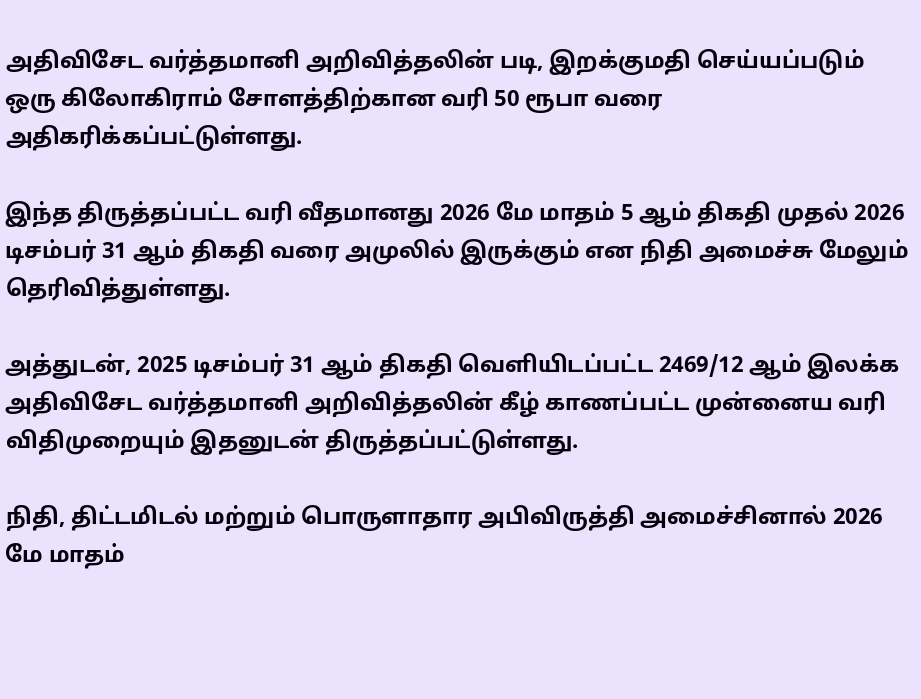அதிவிசேட வர்த்தமானி அறிவித்தலின் படி, இறக்குமதி செய்யப்படும் ஒரு கிலோகிராம் சோளத்திற்கான வரி 50 ரூபா வரை அதிகரிக்கப்பட்டுள்ளது.

இந்த திருத்தப்பட்ட வரி வீதமானது 2026 மே மாதம் 5 ஆம் திகதி முதல் 2026 டிசம்பர் 31 ஆம் திகதி வரை அமுலில் இருக்கும் என நிதி அமைச்சு மேலும் தெரிவித்துள்ளது.

அத்துடன், 2025 டிசம்பர் 31 ஆம் திகதி வெளியிடப்பட்ட 2469/12 ஆம் இலக்க அதிவிசேட வர்த்தமானி அறிவித்தலின் கீழ் காணப்பட்ட முன்னைய வரி விதிமுறையும் இதனுடன் திருத்தப்பட்டுள்ளது.

நிதி, திட்டமிடல் மற்றும் பொருளாதார அபிவிருத்தி அமைச்சினால் 2026 மே மாதம்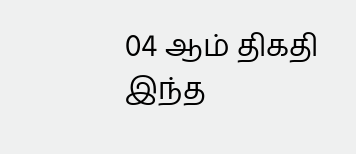04 ஆம் திகதி இந்த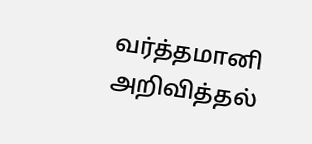வர்த்தமானி அறிவித்தல்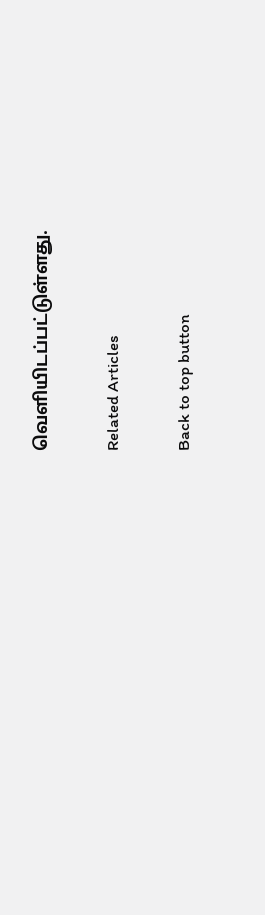வெளியிடப்பட்டுள்ளது.

Related Articles

Back to top button